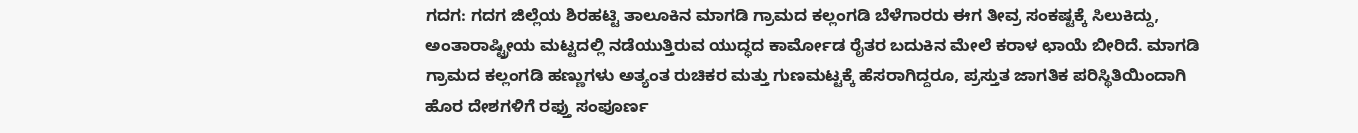ಗದಗ: ಗದಗ ಜಿಲ್ಲೆಯ ಶಿರಹಟ್ಟಿ ತಾಲೂಕಿನ ಮಾಗಡಿ ಗ್ರಾಮದ ಕಲ್ಲಂಗಡಿ ಬೆಳೆಗಾರರು ಈಗ ತೀವ್ರ ಸಂಕಷ್ಟಕ್ಕೆ ಸಿಲುಕಿದ್ದು, ಅಂತಾರಾಷ್ಟ್ರೀಯ ಮಟ್ಟದಲ್ಲಿ ನಡೆಯುತ್ತಿರುವ ಯುದ್ಧದ ಕಾರ್ಮೋಡ ರೈತರ ಬದುಕಿನ ಮೇಲೆ ಕರಾಳ ಛಾಯೆ ಬೀರಿದೆ. ಮಾಗಡಿ ಗ್ರಾಮದ ಕಲ್ಲಂಗಡಿ ಹಣ್ಣುಗಳು ಅತ್ಯಂತ ರುಚಿಕರ ಮತ್ತು ಗುಣಮಟ್ಟಕ್ಕೆ ಹೆಸರಾಗಿದ್ದರೂ, ಪ್ರಸ್ತುತ ಜಾಗತಿಕ ಪರಿಸ್ಥಿತಿಯಿಂದಾಗಿ ಹೊರ ದೇಶಗಳಿಗೆ ರಫ್ತು ಸಂಪೂರ್ಣ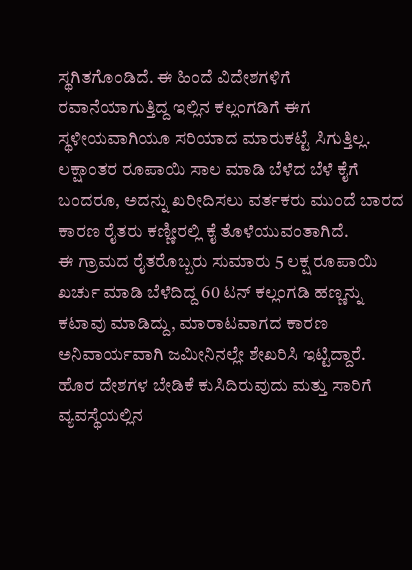ಸ್ಥಗಿತಗೊಂಡಿದೆ. ಈ ಹಿಂದೆ ವಿದೇಶಗಳಿಗೆ ರವಾನೆಯಾಗುತ್ತಿದ್ದ ಇಲ್ಲಿನ ಕಲ್ಲಂಗಡಿಗೆ ಈಗ ಸ್ಥಳೀಯವಾಗಿಯೂ ಸರಿಯಾದ ಮಾರುಕಟ್ಟೆ ಸಿಗುತ್ತಿಲ್ಲ. ಲಕ್ಷಾಂತರ ರೂಪಾಯಿ ಸಾಲ ಮಾಡಿ ಬೆಳೆದ ಬೆಳೆ ಕೈಗೆ ಬಂದರೂ, ಅದನ್ನು ಖರೀದಿಸಲು ವರ್ತಕರು ಮುಂದೆ ಬಾರದ ಕಾರಣ ರೈತರು ಕಣ್ಣೀರಲ್ಲಿ ಕೈ ತೊಳೆಯುವಂತಾಗಿದೆ.
ಈ ಗ್ರಾಮದ ರೈತರೊಬ್ಬರು ಸುಮಾರು 5 ಲಕ್ಷ ರೂಪಾಯಿ ಖರ್ಚು ಮಾಡಿ ಬೆಳೆದಿದ್ದ 60 ಟನ್ ಕಲ್ಲಂಗಡಿ ಹಣ್ಣನ್ನು ಕಟಾವು ಮಾಡಿದ್ದು, ಮಾರಾಟವಾಗದ ಕಾರಣ ಅನಿವಾರ್ಯವಾಗಿ ಜಮೀನಿನಲ್ಲೇ ಶೇಖರಿಸಿ ಇಟ್ಟಿದ್ದಾರೆ. ಹೊರ ದೇಶಗಳ ಬೇಡಿಕೆ ಕುಸಿದಿರುವುದು ಮತ್ತು ಸಾರಿಗೆ ವ್ಯವಸ್ಥೆಯಲ್ಲಿನ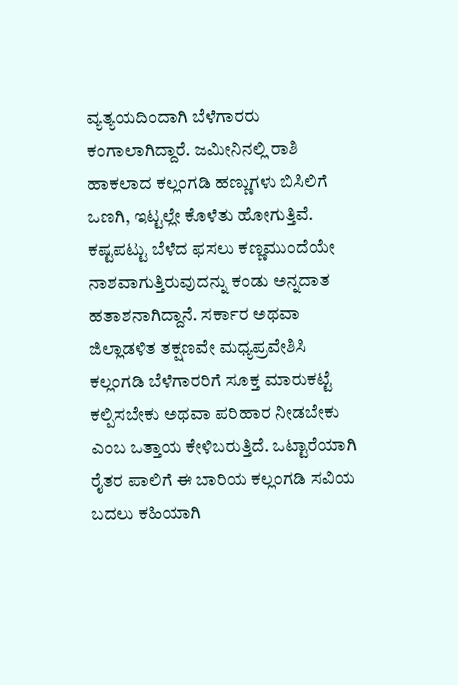ವ್ಯತ್ಯಯದಿಂದಾಗಿ ಬೆಳೆಗಾರರು ಕಂಗಾಲಾಗಿದ್ದಾರೆ. ಜಮೀನಿನಲ್ಲಿ ರಾಶಿ ಹಾಕಲಾದ ಕಲ್ಲಂಗಡಿ ಹಣ್ಣುಗಳು ಬಿಸಿಲಿಗೆ ಒಣಗಿ, ಇಟ್ಟಲ್ಲೇ ಕೊಳೆತು ಹೋಗುತ್ತಿವೆ. ಕಷ್ಟಪಟ್ಟು ಬೆಳೆದ ಫಸಲು ಕಣ್ಣಮುಂದೆಯೇ ನಾಶವಾಗುತ್ತಿರುವುದನ್ನು ಕಂಡು ಅನ್ನದಾತ ಹತಾಶನಾಗಿದ್ದಾನೆ. ಸರ್ಕಾರ ಅಥವಾ ಜಿಲ್ಲಾಡಳಿತ ತಕ್ಷಣವೇ ಮಧ್ಯಪ್ರವೇಶಿಸಿ ಕಲ್ಲಂಗಡಿ ಬೆಳೆಗಾರರಿಗೆ ಸೂಕ್ತ ಮಾರುಕಟ್ಟೆ ಕಲ್ಪಿಸಬೇಕು ಅಥವಾ ಪರಿಹಾರ ನೀಡಬೇಕು ಎಂಬ ಒತ್ತಾಯ ಕೇಳಿಬರುತ್ತಿದೆ. ಒಟ್ಟಾರೆಯಾಗಿ ರೈತರ ಪಾಲಿಗೆ ಈ ಬಾರಿಯ ಕಲ್ಲಂಗಡಿ ಸವಿಯ ಬದಲು ಕಹಿಯಾಗಿ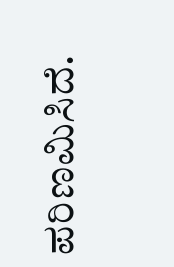ಪರಿಣಮಿಸಿದೆ.